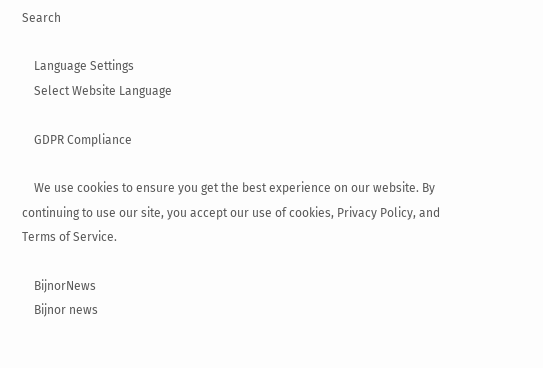Search

    Language Settings
    Select Website Language

    GDPR Compliance

    We use cookies to ensure you get the best experience on our website. By continuing to use our site, you accept our use of cookies, Privacy Policy, and Terms of Service.

    BijnorNews
    Bijnor news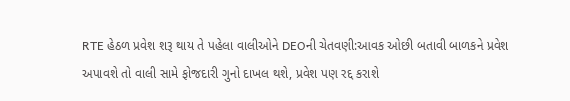RTE હેઠળ પ્રવેશ શરૂ થાય તે પહેલા વાલીઓને DEOની ચેતવણી:આવક ઓછી બતાવી બાળકને પ્રવેશ અપાવશે તો વાલી સામે ફોજદારી ગુનો દાખલ થશે, પ્રવેશ પણ રદ્દ કરાશે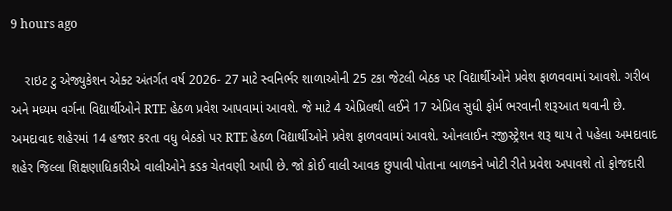9 hours ago

    રાઇટ ટુ એજ્યુકેશન એક્ટ અંતર્ગત વર્ષ 2026- 27 માટે સ્વનિર્ભર શાળાઓની 25 ટકા જેટલી બેઠક પર વિદ્યાર્થીઓને પ્રવેશ ફાળવવામાં આવશે. ગરીબ અને મધ્યમ વર્ગના વિદ્યાર્થીઓને RTE હેઠળ પ્રવેશ આપવામાં આવશે. જે માટે 4 એપ્રિલથી લઈને 17 એપ્રિલ સુધી ફોર્મ ભરવાની શરૂઆત થવાની છે. અમદાવાદ શહેરમાં 14 હજાર કરતા વધુ બેઠકો પર RTE હેઠળ વિદ્યાર્થીઓને પ્રવેશ ફાળવવામાં આવશે. ઓનલાઈન રજીસ્ટ્રેશન શરૂ થાય તે પહેલા અમદાવાદ શહેર જિલ્લા શિક્ષણાધિકારીએ વાલીઓને કડક ચેતવણી આપી છે. જો કોઈ વાલી આવક છુપાવી પોતાના બાળકને ખોટી રીતે પ્રવેશ અપાવશે તો ફોજદારી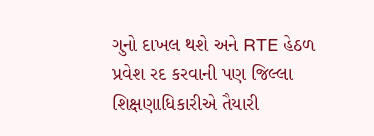ગુનો દાખલ થશે અને RTE હેઠળ પ્રવેશ રદ કરવાની પણ જિલ્લા શિક્ષણાધિકારીએ તૈયારી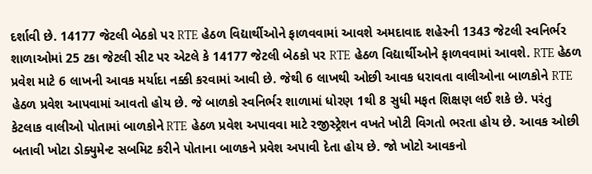દર્શાવી છે. 14177 જેટલી બેઠકો પર RTE હેઠળ વિદ્યાર્થીઓને ફાળવવામાં આવશે અમદાવાદ શહેરની 1343 જેટલી સ્વનિર્ભર શાળાઓમાં 25 ટકા જેટલી સીટ પર એટલે કે 14177 જેટલી બેઠકો પર RTE હેઠળ વિદ્યાર્થીઓને ફાળવવામાં આવશે. RTE હેઠળ પ્રવેશ માટે 6 લાખની આવક મર્યાદા નક્કી કરવામાં આવી છે. જેથી 6 લાખથી ઓછી આવક ધરાવતા વાલીઓના બાળકોને RTE હેઠળ પ્રવેશ આપવામાં આવતો હોય છે. જે બાળકો સ્વનિર્ભર શાળામાં ધોરણ 1થી 8 સુધી મફત શિક્ષણ લઈ શકે છે. પરંતુ કેટલાક વાલીઓ પોતામાં બાળકોને RTE હેઠળ પ્રવેશ અપાવવા માટે રજીસ્ટ્રેશન વખતે ખોટી વિગતો ભરતા હોય છે. આવક ઓછી બતાવી ખોટા ડોક્યુમેન્ટ સબમિટ કરીને પોતાના બાળકને પ્રવેશ અપાવી દેતા હોય છે. જો ખોટો આવકનો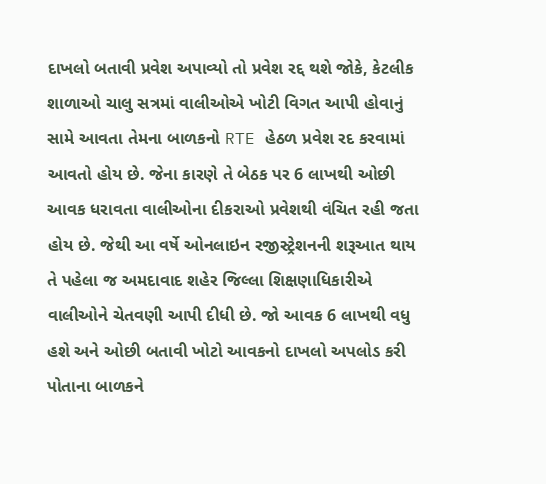દાખલો બતાવી પ્રવેશ અપાવ્યો તો પ્રવેશ રદ્દ થશે જોકે, કેટલીક શાળાઓ ચાલુ સત્રમાં વાલીઓએ ખોટી વિગત આપી હોવાનું સામે આવતા તેમના બાળકનો RTE હેઠળ પ્રવેશ રદ કરવામાં આવતો હોય છે. જેના કારણે તે બેઠક પર 6 લાખથી ઓછી આવક ધરાવતા વાલીઓના દીકરાઓ પ્રવેશથી વંચિત રહી જતા હોય છે. જેથી આ વર્ષે ઓનલાઇન રજીસ્ટ્રેશનની શરૂઆત થાય તે પહેલા જ અમદાવાદ શહેર જિલ્લા શિક્ષણાધિકારીએ વાલીઓને ચેતવણી આપી દીધી છે. જો આવક 6 લાખથી વધુ હશે અને ઓછી બતાવી ખોટો આવકનો દાખલો અપલોડ કરી પોતાના બાળકને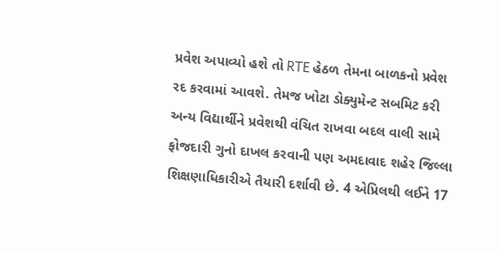પ્રવેશ અપાવ્યો હશે તો RTE હેઠળ તેમના બાળકનો પ્રવેશ રદ કરવામાં આવશે. તેમજ ખોટા ડોક્યુમેન્ટ સબમિટ કરી અન્ય વિદ્યાર્થીને પ્રવેશથી વંચિત રાખવા બદલ વાલી સામે ફોજદારી ગુનો દાખલ કરવાની પણ અમદાવાદ શહેર જિલ્લા શિક્ષણાધિકારીએ તૈયારી દર્શાવી છે. 4 એપ્રિલથી લઈને 17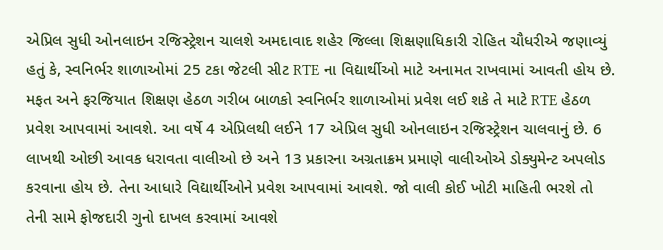એપ્રિલ સુધી ઓનલાઇન રજિસ્ટ્રેશન ચાલશે અમદાવાદ શહેર જિલ્લા શિક્ષણાધિકારી રોહિત ચૌધરીએ જણાવ્યું હતું કે, સ્વનિર્ભર શાળાઓમાં 25 ટકા જેટલી સીટ RTE ના વિદ્યાર્થીઓ માટે અનામત રાખવામાં આવતી હોય છે. મફત અને ફરજિયાત શિક્ષણ હેઠળ ગરીબ બાળકો સ્વનિર્ભર શાળાઓમાં પ્રવેશ લઈ શકે તે માટે RTE હેઠળ પ્રવેશ આપવામાં આવશે. આ વર્ષે 4 એપ્રિલથી લઈને 17 એપ્રિલ સુધી ઓનલાઇન રજિસ્ટ્રેશન ચાલવાનું છે. 6 લાખથી ઓછી આવક ધરાવતા વાલીઓ છે અને 13 પ્રકારના અગ્રતાક્રમ પ્રમાણે વાલીઓએ ડોક્યુમેન્ટ અપલોડ કરવાના હોય છે. તેના આધારે વિદ્યાર્થીઓને પ્રવેશ આપવામાં આવશે. જો વાલી કોઈ ખોટી માહિતી ભરશે તો તેની સામે ફોજદારી ગુનો દાખલ કરવામાં આવશે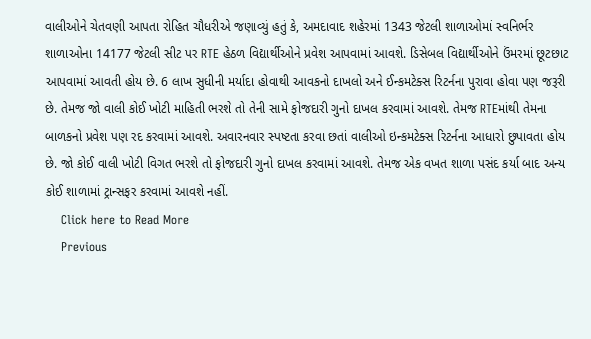વાલીઓને ચેતવણી આપતા રોહિત ચૌધરીએ જણાવ્યું હતું કે, અમદાવાદ શહેરમાં 1343 જેટલી શાળાઓમાં સ્વનિર્ભર શાળાઓના 14177 જેટલી સીટ પર RTE હેઠળ વિદ્યાર્થીઓને પ્રવેશ આપવામાં આવશે. ડિસેબલ વિદ્યાર્થીઓને ઉંમરમાં છૂટછાટ આપવામાં આવતી હોય છે. 6 લાખ સુધીની મર્યાદા હોવાથી આવકનો દાખલો અને ઈન્કમટેક્સ રિટર્નના પુરાવા હોવા પણ જરૂરી છે. તેમજ જો વાલી કોઈ ખોટી માહિતી ભરશે તો તેની સામે ફોજદારી ગુનો દાખલ કરવામાં આવશે. તેમજ RTEમાંથી તેમના બાળકનો પ્રવેશ પણ રદ કરવામાં આવશે. અવારનવાર સ્પષ્ટતા કરવા છતાં વાલીઓ ઇન્કમટેક્સ રિટર્નના આધારો છુપાવતા હોય છે. જો કોઈ વાલી ખોટી વિગત ભરશે તો ફોજદારી ગુનો દાખલ કરવામાં આવશે. તેમજ એક વખત શાળા પસંદ કર્યા બાદ અન્ય કોઈ શાળામાં ટ્રાન્સફર કરવામાં આવશે નહીં.
    Click here to Read More
    Previous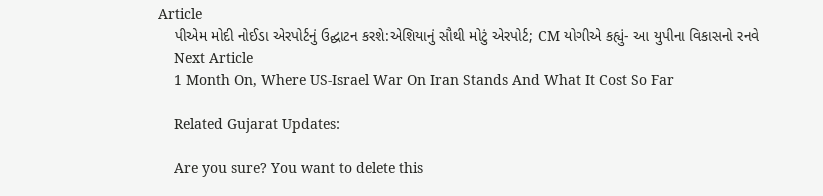Article
    પીએમ મોદી નોઈડા એરપોર્ટનું ઉદ્ઘાટન કરશે:એશિયાનું સૌથી મોટું એરપોર્ટ; CM યોગીએ કહ્યું- આ યુપીના વિકાસનો રનવે
    Next Article
    1 Month On, Where US-Israel War On Iran Stands And What It Cost So Far

    Related Gujarat Updates:

    Are you sure? You want to delete this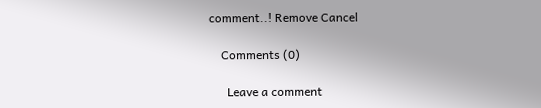comment..! Remove Cancel

    Comments (0)

      Leave a comment